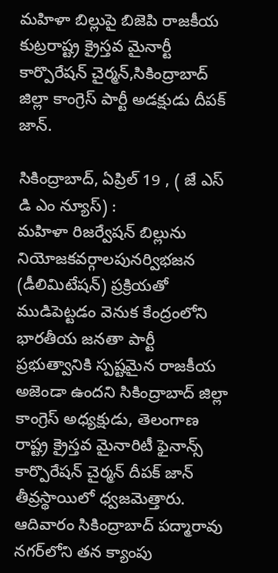మహిళా బిల్లుపై బిజెపి రాజకీయ కుట్రరాష్ట్ర క్రైస్తవ మైనార్టీ కార్పొరేషన్ చైర్మన్,సికింద్రాబాద్ జిల్లా కాంగ్రెస్ పార్టీ అడక్షుడు దీపక్ జాన్.

సికింద్రాబాద్, ఏప్రిల్ 19 , ( జే ఎస్ డి ఎం న్యూస్) :
మహిళా రిజర్వేషన్ బిల్లును నియోజకవర్గాలపునర్విభజన (డీలిమిటేషన్) ప్రక్రియతో ముడిపెట్టడం వెనుక కేంద్రంలోని భారతీయ జనతా పార్టీ ప్రభుత్వానికి స్పష్టమైన రాజకీయ అజెండా ఉందని సికింద్రాబాద్ జిల్లా కాంగ్రెస్ అధ్యక్షుడు, తెలంగాణ రాష్ట్ర క్రైస్తవ మైనారిటీ ఫైనాన్స్ కార్పొరేషన్ చైర్మన్ దీపక్ జాన్ తీవ్రస్థాయిలో ధ్వజమెత్తారు. ఆదివారం సికింద్రాబాద్ పద్మారావు నగర్‌లోని తన క్యాంపు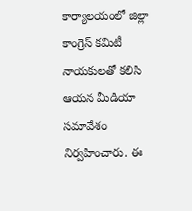కార్యాలయంలో జిల్లా కాంగ్రెస్ కమిటీ నాయకులతో కలిసి ఆయన మీడియా సమావేశం నిర్వహించారు. ఈ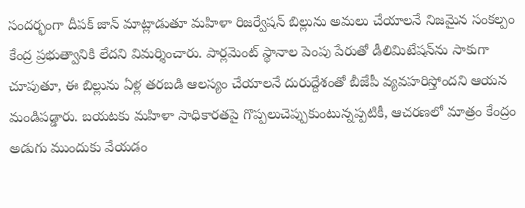సందర్భంగా దీపక్ జాన్ మాట్లాడుతూ మహిళా రిజర్వేషన్ బిల్లును అమలు చేయాలనే నిజమైన సంకల్పం కేంద్ర ప్రభుత్వానికి లేదని విమర్శించారు. పార్లమెంట్ స్థానాల పెంపు పేరుతో డీలిమిటేషన్‌ను సాకుగా చూపుతూ, ఈ బిల్లును ఏళ్ల తరబడి ఆలస్యం చేయాలనే దురుద్దేశంతో బీజేపీ వ్యవహరిస్తోందని ఆయన మండిపడ్డారు. బయటకు మహిళా సాధికారతపై గొప్పలుచెప్పుకుంటున్నప్పటికీ, ఆచరణలో మాత్రం కేంద్రం అడుగు ముందుకు వేయడం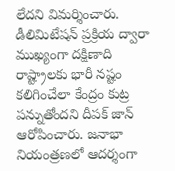లేదని విమర్శించారు.
డీలిమిటేషన్ ప్రక్రియ ద్వారా ముఖ్యంగా దక్షిణాది రాష్ట్రాలకు భారీ నష్టం కలిగించేలా కేంద్రం కుట్ర పన్నుతోందని దీపక్ జాన్ ఆరోపించారు. జనాభా నియంత్రణలో ఆదర్శంగా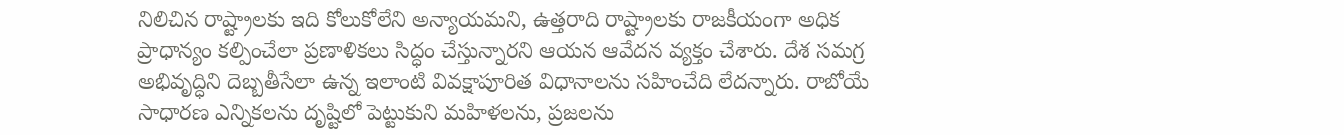నిలిచిన రాష్ట్రాలకు ఇది కోలుకోలేని అన్యాయమని, ఉత్తరాది రాష్ట్రాలకు రాజకీయంగా అధిక ప్రాధాన్యం కల్పించేలా ప్రణాళికలు సిద్ధం చేస్తున్నారని ఆయన ఆవేదన వ్యక్తం చేశారు. దేశ సమగ్ర అభివృద్ధిని దెబ్బతీసేలా ఉన్న ఇలాంటి వివక్షాపూరిత విధానాలను సహించేది లేదన్నారు. రాబోయే సాధారణ ఎన్నికలను దృష్టిలో పెట్టుకుని మహిళలను, ప్రజలను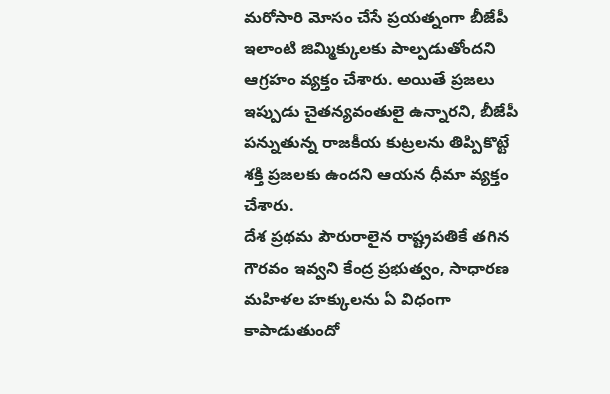మరోసారి మోసం చేసే ప్రయత్నంగా బీజేపీ ఇలాంటి జిమ్మిక్కులకు పాల్పడుతోందని ఆగ్రహం వ్యక్తం చేశారు. అయితే ప్రజలు ఇప్పుడు చైతన్యవంతులై ఉన్నారని, బీజేపీ పన్నుతున్న రాజకీయ కుట్రలను తిప్పికొట్టే శక్తి ప్రజలకు ఉందని ఆయన ధీమా వ్యక్తం చేశారు.
దేశ ప్రథమ పౌరురాలైన రాష్ట్రపతికే తగిన గౌరవం ఇవ్వని కేంద్ర ప్రభుత్వం, సాధారణ మహిళల హక్కులను ఏ విధంగా కాపాడుతుందో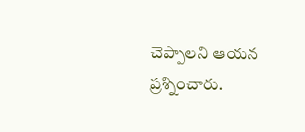చెప్పాలని ఆయన ప్రశ్నించారు.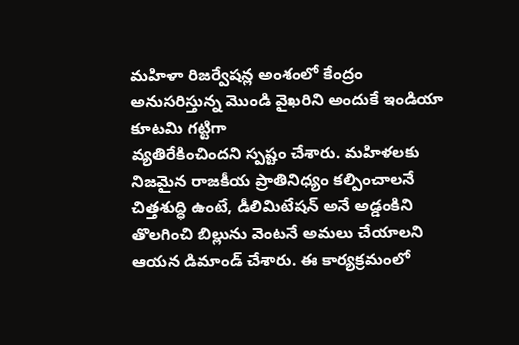మహిళా రిజర్వేషన్ల అంశంలో కేంద్రం అనుసరిస్తున్న మొండి వైఖరిని అందుకే ఇండియా కూటమి గట్టిగా
వ్యతిరేకించిందని స్పష్టం చేశారు. మహిళలకు నిజమైన రాజకీయ ప్రాతినిధ్యం కల్పించాలనే చిత్తశుద్ధి ఉంటే, డీలిమిటేషన్ అనే అడ్డంకిని తొలగించి బిల్లును వెంటనే అమలు చేయాలని ఆయన డిమాండ్ చేశారు. ఈ కార్యక్రమంలో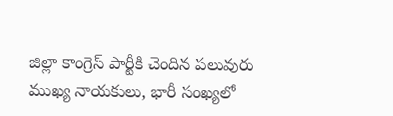జిల్లా కాంగ్రెస్ పార్టీకి చెందిన పలువురు ముఖ్య నాయకులు, భారీ సంఖ్యలో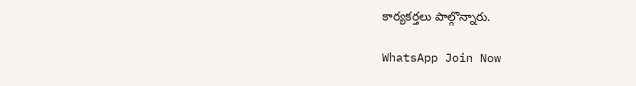కార్యకర్తలు పాల్గొన్నారు.

WhatsApp Join Now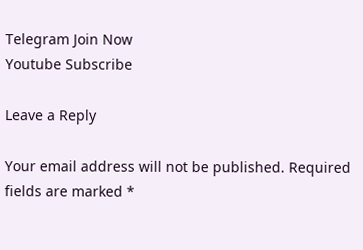Telegram Join Now
Youtube Subscribe

Leave a Reply

Your email address will not be published. Required fields are marked *